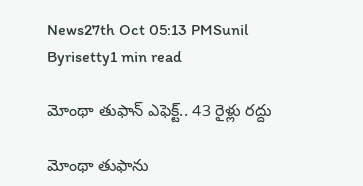News27th Oct 05:13 PMSunil Byrisetty1 min read

మోంథా తుఫాన్ ఎఫెక్ట్.. 43 రైళ్లు రద్దు

మోంథా తుఫాను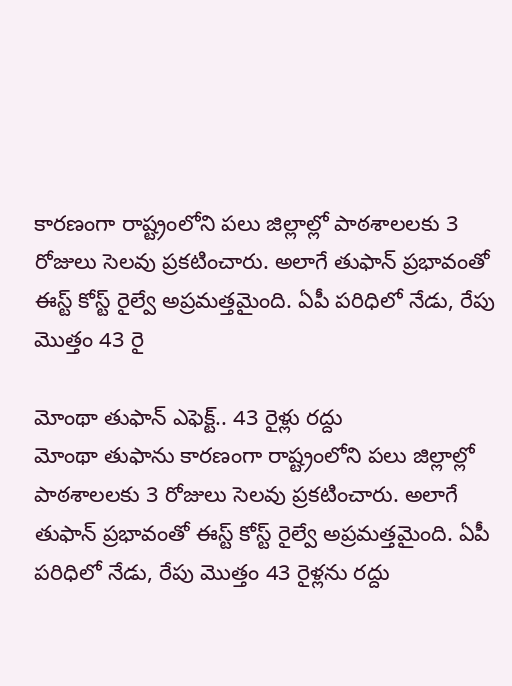కారణంగా రాష్ట్రంలోని పలు జిల్లాల్లో పాఠశాలలకు 3 రోజులు సెలవు ప్రకటించారు. అలాగే తుఫాన్ ప్రభావంతో ఈస్ట్ కోస్ట్ రైల్వే అప్రమత్తమైంది. ఏపీ పరిధిలో నేడు, రేపు మొత్తం 43 రై

మోంథా తుఫాన్ ఎఫెక్ట్.. 43 రైళ్లు రద్దు
మోంథా తుఫాను కారణంగా రాష్ట్రంలోని పలు జిల్లాల్లో పాఠశాలలకు 3 రోజులు సెలవు ప్రకటించారు. అలాగే తుఫాన్ ప్రభావంతో ఈస్ట్ కోస్ట్ రైల్వే అప్రమత్తమైంది. ఏపీ పరిధిలో నేడు, రేపు మొత్తం 43 రైళ్లను రద్దు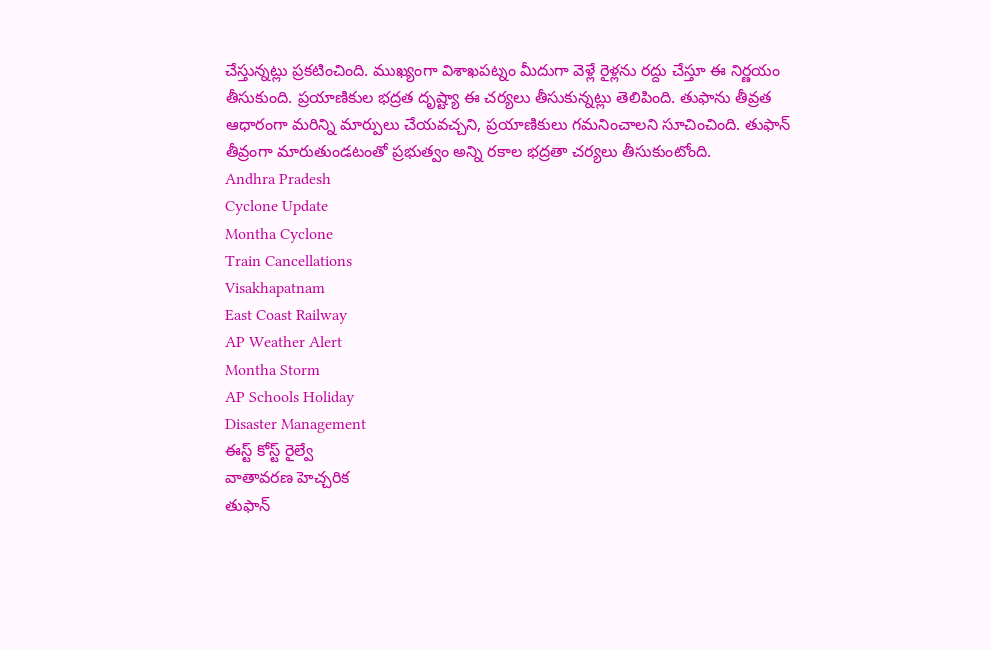చేస్తున్నట్లు ప్రకటించింది. ముఖ్యంగా విశాఖపట్నం మీదుగా వెళ్లే రైళ్లను రద్దు చేస్తూ ఈ నిర్ణయం తీసుకుంది. ప్రయాణికుల భద్రత దృష్ట్యా ఈ చర్యలు తీసుకున్నట్లు తెలిపింది. తుఫాను తీవ్రత ఆధారంగా మరిన్ని మార్పులు చేయవచ్చని, ప్రయాణికులు గమనించాలని సూచించింది. తుఫాన్ తీవ్రంగా మారుతుండటంతో ప్రభుత్వం అన్ని రకాల భద్రతా చర్యలు తీసుకుంటోంది.
Andhra Pradesh
Cyclone Update
Montha Cyclone
Train Cancellations
Visakhapatnam
East Coast Railway
AP Weather Alert
Montha Storm
AP Schools Holiday
Disaster Management
ఈస్ట్ కోస్ట్ రైల్వే
వాతావరణ హెచ్చరిక
తుఫాన్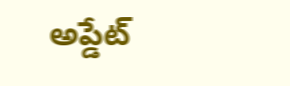అప్డేట్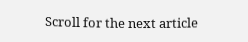Scroll for the next article